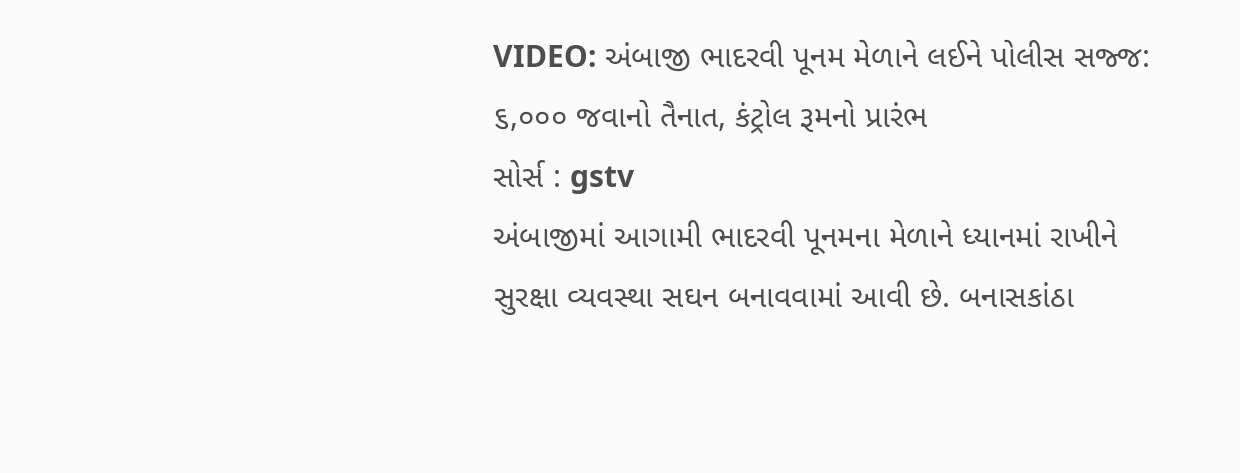VIDEO: અંબાજી ભાદરવી પૂનમ મેળાને લઈને પોલીસ સજ્જ: ૬,૦૦૦ જવાનો તૈનાત, કંટ્રોલ રૂમનો પ્રારંભ
સોર્સ : gstv
અંબાજીમાં આગામી ભાદરવી પૂનમના મેળાને ધ્યાનમાં રાખીને સુરક્ષા વ્યવસ્થા સઘન બનાવવામાં આવી છે. બનાસકાંઠા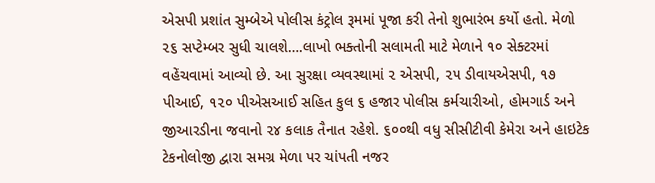એસપી પ્રશાંત સુમ્બેએ પોલીસ કંટ્રોલ રૂમમાં પૂજા કરી તેનો શુભારંભ કર્યો હતો. મેળો ૨૬ સપ્ટેમ્બર સુધી ચાલશે….લાખો ભક્તોની સલામતી માટે મેળાને ૧૦ સેક્ટરમાં વહેંચવામાં આવ્યો છે. આ સુરક્ષા વ્યવસ્થામાં ૨ એસપી, ૨૫ ડીવાયએસપી, ૧૭ પીઆઈ, ૧૨૦ પીએસઆઈ સહિત કુલ ૬ હજાર પોલીસ કર્મચારીઓ, હોમગાર્ડ અને જીઆરડીના જવાનો ૨૪ કલાક તૈનાત રહેશે. ૬૦૦થી વધુ સીસીટીવી કેમેરા અને હાઇટેક ટેકનોલોજી દ્વારા સમગ્ર મેળા પર ચાંપતી નજર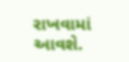રાખવામાં આવશે.